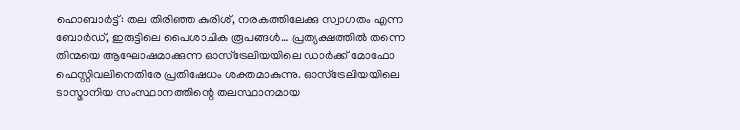ഹൊബാർട്ട്: തല തിരിഞ്ഞ കുരിശ്, നരകത്തിലേക്കു സ്വാഗതം എന്ന ബോർഡ്, ഇരുട്ടിലെ പൈശാചിക രൂപങ്ങൾ… പ്രത്യക്ഷത്തിൽ തന്നെ തിന്മയെ ആഘോഷമാക്കുന്ന ഓസ്ട്രേലിയയിലെ ഡാർക്ക് മോഫോ ഫെസ്റ്റിവലിനെതിരേ പ്രതിഷേധം ശക്തമാകുന്നു. ഓസ്ട്രേലിയയിലെ ടാസ്മാനിയ സംസ്ഥാനത്തിന്റെ തലസ്ഥാനമായ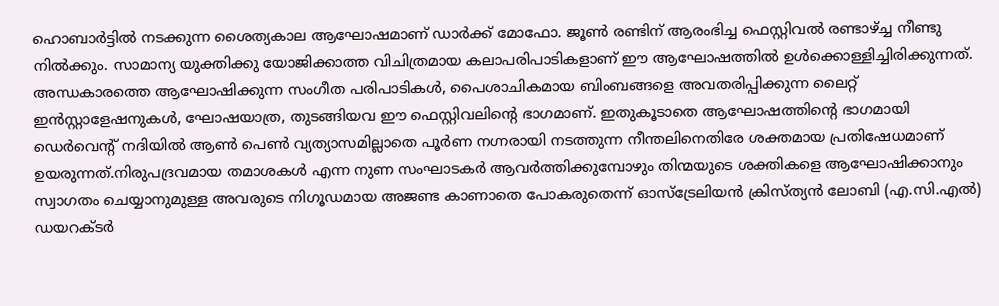ഹൊബാർട്ടിൽ നടക്കുന്ന ശൈത്യകാല ആഘോഷമാണ് ഡാർക്ക് മോഫോ. ജൂൺ രണ്ടിന് ആരംഭിച്ച ഫെസ്റ്റിവൽ രണ്ടാഴ്ച്ച നീണ്ടു നിൽക്കും. സാമാന്യ യുക്തിക്കു യോജിക്കാത്ത വിചിത്രമായ കലാപരിപാടികളാണ് ഈ ആഘോഷത്തിൽ ഉൾക്കൊള്ളിച്ചിരിക്കുന്നത്.
അന്ധകാരത്തെ ആഘോഷിക്കുന്ന സംഗീത പരിപാടികൾ, പൈശാചികമായ ബിംബങ്ങളെ അവതരിപ്പിക്കുന്ന ലൈറ്റ് ഇൻസ്റ്റാളേഷനുകൾ, ഘോഷയാത്ര, തുടങ്ങിയവ ഈ ഫെസ്റ്റിവലിന്റെ ഭാഗമാണ്. ഇതുകൂടാതെ ആഘോഷത്തിന്റെ ഭാഗമായി ഡെർവെന്റ് നദിയിൽ ആൺ പെൺ വ്യത്യാസമില്ലാതെ പൂർണ നഗ്നരായി നടത്തുന്ന നീന്തലിനെതിരേ ശക്തമായ പ്രതിഷേധമാണ് ഉയരുന്നത്.നിരുപദ്രവമായ തമാശകൾ എന്ന നുണ സംഘാടകർ ആവർത്തിക്കുമ്പോഴും തിന്മയുടെ ശക്തികളെ ആഘോഷിക്കാനും സ്വാഗതം ചെയ്യാനുമുള്ള അവരുടെ നിഗൂഡമായ അജണ്ട കാണാതെ പോകരുതെന്ന് ഓസ്ട്രേലിയൻ ക്രിസ്ത്യൻ ലോബി (എ.സി.എൽ) ഡയറക്ടർ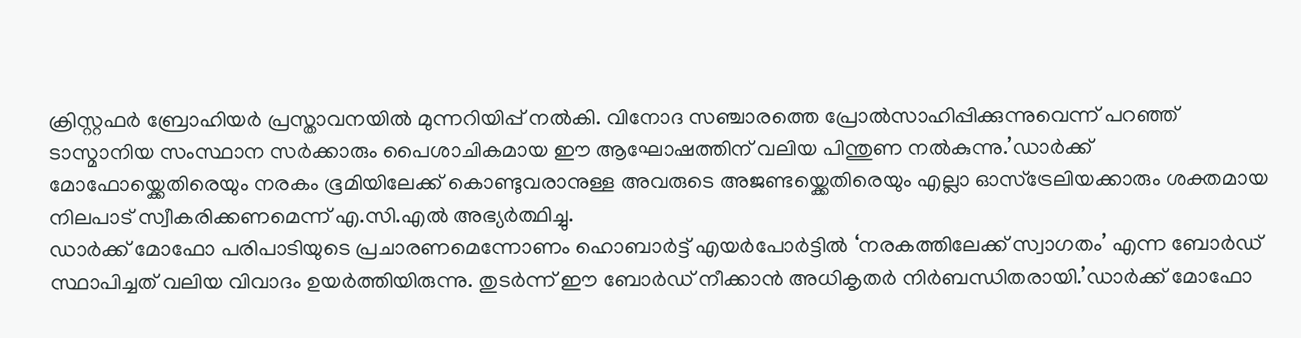ക്രിസ്റ്റഫർ ബ്രോഹിയർ പ്രസ്താവനയിൽ മുന്നറിയിപ്പ് നൽകി. വിനോദ സഞ്ചാരത്തെ പ്രോൽസാഹിപ്പിക്കുന്നുവെന്ന് പറഞ്ഞ് ടാസ്മാനിയ സംസ്ഥാന സർക്കാരും പൈശാചികമായ ഈ ആഘോഷത്തിന് വലിയ പിന്തുണ നൽകുന്നു.’ഡാർക്ക് മോഫോയ്ക്കെതിരെയും നരകം ഭൂമിയിലേക്ക് കൊണ്ടുവരാനുള്ള അവരുടെ അജണ്ടയ്ക്കെതിരെയും എല്ലാ ഓസ്ട്രേലിയക്കാരും ശക്തമായ നിലപാട് സ്വീകരിക്കണമെന്ന് എ.സി.എൽ അഭ്യർത്ഥിച്ചു.
ഡാർക്ക് മോഫോ പരിപാടിയുടെ പ്രചാരണമെന്നോണം ഹൊബാർട്ട് എയർപോർട്ടിൽ ‘നരകത്തിലേക്ക് സ്വാഗതം’ എന്ന ബോർഡ് സ്ഥാപിച്ചത് വലിയ വിവാദം ഉയർത്തിയിരുന്നു. തുടർന്ന് ഈ ബോർഡ് നീക്കാൻ അധികൃതർ നിർബന്ധിതരായി.’ഡാർക്ക് മോഫോ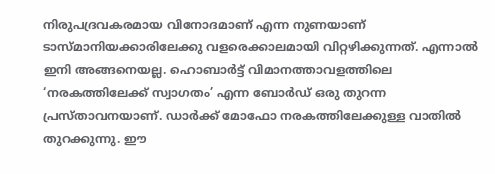നിരുപദ്രവകരമായ വിനോദമാണ് എന്ന നുണയാണ് ടാസ്മാനിയക്കാരിലേക്കു വളരെക്കാലമായി വിറ്റഴിക്കുന്നത്. എന്നാൽ ഇനി അങ്ങനെയല്ല. ഹൊബാർട്ട് വിമാനത്താവളത്തിലെ ‘നരകത്തിലേക്ക് സ്വാഗതം’ എന്ന ബോർഡ് ഒരു തുറന്ന പ്രസ്താവനയാണ്. ഡാർക്ക് മോഫോ നരകത്തിലേക്കുള്ള വാതിൽ തുറക്കുന്നു. ഈ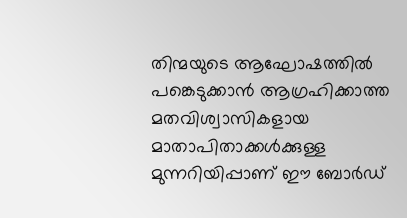തിന്മയുടെ ആഘോഷത്തിൽ പങ്കെടുക്കാൻ ആഗ്രഹിക്കാത്ത മതവിശ്വാസികളായ മാതാപിതാക്കൾക്കുള്ള മുന്നറിയിപ്പാണ് ഈ ബോർഡ്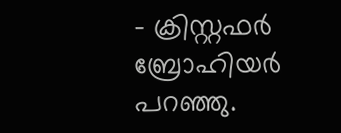– ക്രിസ്റ്റഫർ ബ്രോഹിയർ പറഞ്ഞു.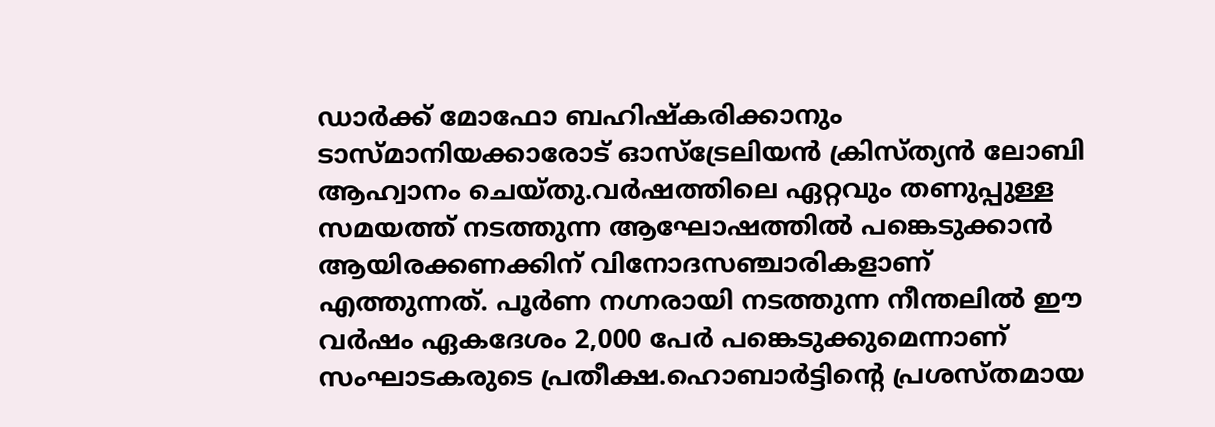ഡാർക്ക് മോഫോ ബഹിഷ്കരിക്കാനും ടാസ്മാനിയക്കാരോട് ഓസ്ട്രേലിയൻ ക്രിസ്ത്യൻ ലോബി ആഹ്വാനം ചെയ്തു.വർഷത്തിലെ ഏറ്റവും തണുപ്പുള്ള സമയത്ത് നടത്തുന്ന ആഘോഷത്തിൽ പങ്കെടുക്കാൻ ആയിരക്കണക്കിന് വിനോദസഞ്ചാരികളാണ് എത്തുന്നത്. പൂർണ നഗ്നരായി നടത്തുന്ന നീന്തലിൽ ഈ വർഷം ഏകദേശം 2,000 പേർ പങ്കെടുക്കുമെന്നാണ് സംഘാടകരുടെ പ്രതീക്ഷ.ഹൊബാർട്ടിന്റെ പ്രശസ്തമായ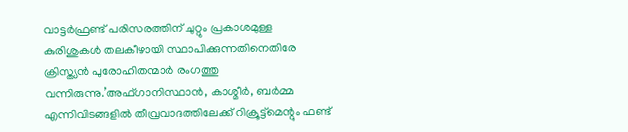വാട്ടർഫ്രണ്ട് പരിസരത്തിന് ചുറ്റും പ്രകാശമുള്ള കുരിശുകൾ തലകീഴായി സ്ഥാപിക്കുന്നതിനെതിരേ ക്രിസ്ത്യൻ പുരോഹിതന്മാർ രംഗത്തു വന്നിരുന്നു.’അഫ്ഗാനിസ്ഥാൻ, കാശ്മീർ, ബർമ്മ എന്നിവിടങ്ങളിൽ തീവ്രവാദത്തിലേക്ക് റിക്രൂട്ട്മെന്റും ഫണ്ട്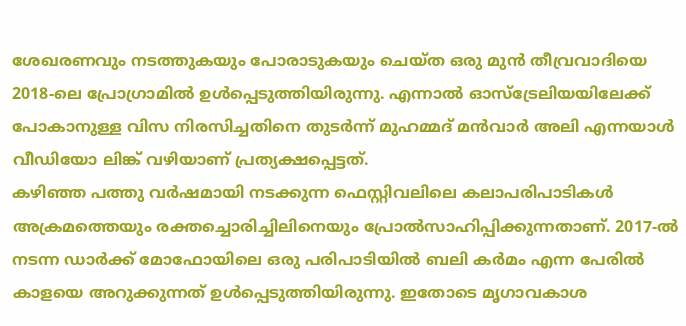ശേഖരണവും നടത്തുകയും പോരാടുകയും ചെയ്ത ഒരു മുൻ തീവ്രവാദിയെ 2018-ലെ പ്രോഗ്രാമിൽ ഉൾപ്പെടുത്തിയിരുന്നു. എന്നാൽ ഓസ്ട്രേലിയയിലേക്ക് പോകാനുള്ള വിസ നിരസിച്ചതിനെ തുടർന്ന് മുഹമ്മദ് മൻവാർ അലി എന്നയാൾ വീഡിയോ ലിങ്ക് വഴിയാണ് പ്രത്യക്ഷപ്പെട്ടത്.
കഴിഞ്ഞ പത്തു വർഷമായി നടക്കുന്ന ഫെസ്റ്റിവലിലെ കലാപരിപാടികൾ അക്രമത്തെയും രക്തച്ചൊരിച്ചിലിനെയും പ്രോൽസാഹിപ്പിക്കുന്നതാണ്. 2017-ൽ നടന്ന ഡാർക്ക് മോഫോയിലെ ഒരു പരിപാടിയിൽ ബലി കർമം എന്ന പേരിൽ കാളയെ അറുക്കുന്നത് ഉൾപ്പെടുത്തിയിരുന്നു. ഇതോടെ മൃഗാവകാശ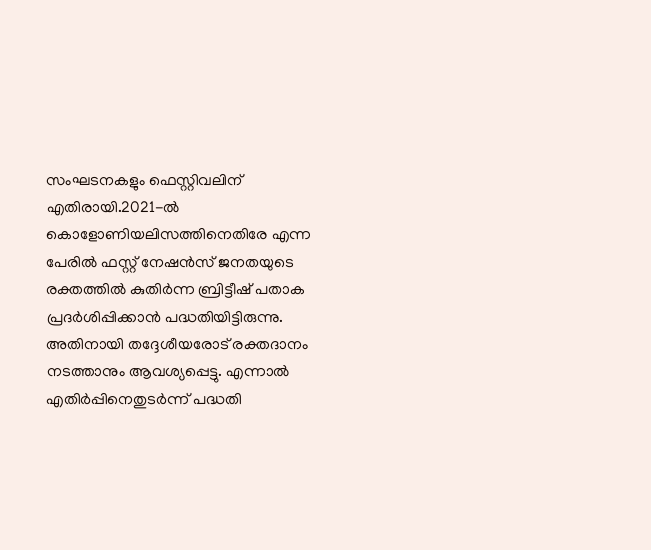സംഘടനകളും ഫെസ്റ്റിവലിന് എതിരായി.2021-ൽ കൊളോണിയലിസത്തിനെതിരേ എന്ന പേരിൽ ഫസ്റ്റ് നേഷൻസ് ജനതയുടെ രക്തത്തിൽ കുതിർന്ന ബ്രിട്ടീഷ് പതാക പ്രദർശിപ്പിക്കാൻ പദ്ധതിയിട്ടിരുന്നു. അതിനായി തദ്ദേശീയരോട് രക്തദാനം നടത്താനും ആവശ്യപ്പെട്ടു. എന്നാൽ എതിർപ്പിനെതുടർന്ന് പദ്ധതി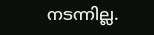നടന്നില്ല.